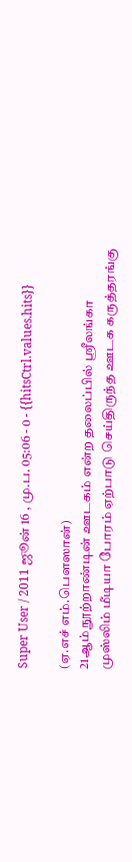Super User / 2011 ஜூன் 16 , மு.ப. 05:06 - 0 - {{hitsCtrl.values.hits}}

(ஏ.எச் எம்.பௌஸான்)
21ஆம் நூற்றாண்டின் ஊடகம் என்ற தலைப்பில் ஸ்ரீலங்கா முஸ்லிம் மீடியா போரம் ஏற்பாடு செய்திருந்த ஊடக கருத்தரங்கு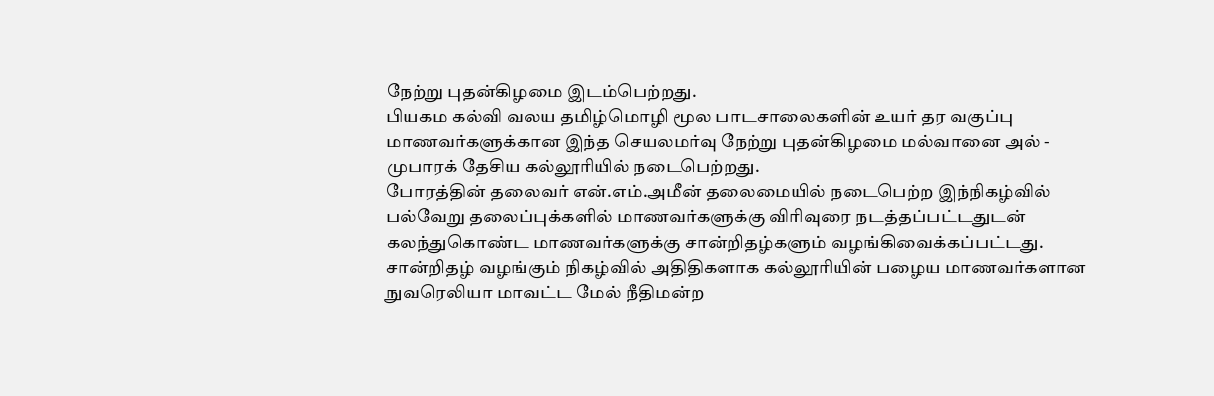நேற்று புதன்கிழமை இடம்பெற்றது.
பியகம கல்வி வலய தமிழ்மொழி மூல பாடசாலைகளின் உயர் தர வகுப்பு மாணவர்களுக்கான இந்த செயலமர்வு நேற்று புதன்கிழமை மல்வானை அல் - முபாரக் தேசிய கல்லூரியில் நடைபெற்றது.
போரத்தின் தலைவர் என்.எம்.அமீன் தலைமையில் நடைபெற்ற இந்நிகழ்வில் பல்வேறு தலைப்புக்களில் மாணவர்களுக்கு விரிவுரை நடத்தப்பட்டதுடன் கலந்துகொண்ட மாணவர்களுக்கு சான்றிதழ்களும் வழங்கிவைக்கப்பட்டது.
சான்றிதழ் வழங்கும் நிகழ்வில் அதிதிகளாக கல்லூரியின் பழைய மாணவர்களான நுவரெலியா மாவட்ட மேல் நீதிமன்ற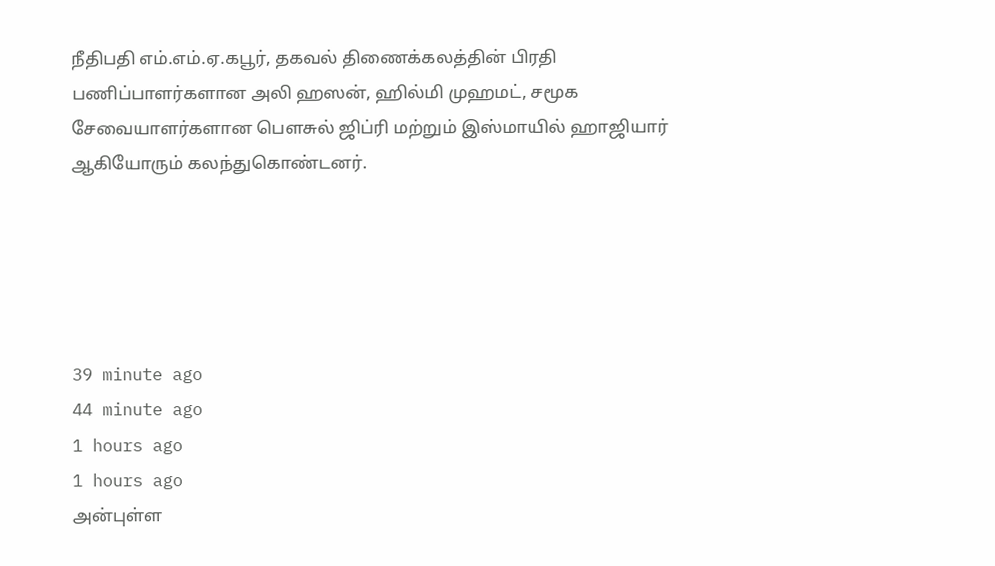நீதிபதி எம்.எம்.ஏ.கபூர், தகவல் திணைக்கலத்தின் பிரதி பணிப்பாளர்களான அலி ஹஸன், ஹில்மி முஹமட், சமூக சேவையாளர்களான பௌசுல் ஜிப்ரி மற்றும் இஸ்மாயில் ஹாஜியார் ஆகியோரும் கலந்துகொண்டனர்.





39 minute ago
44 minute ago
1 hours ago
1 hours ago
அன்புள்ள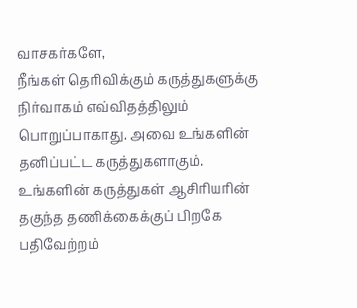வாசகர்களே,
நீங்கள் தெரிவிக்கும் கருத்துகளுக்கு நிர்வாகம் எவ்விதத்திலும் பொறுப்பாகாது. அவை உங்களின் தனிப்பட்ட கருத்துகளாகும். உங்களின் கருத்துகள் ஆசிரியரின் தகுந்த தணிக்கைக்குப் பிறகே பதிவேற்றம்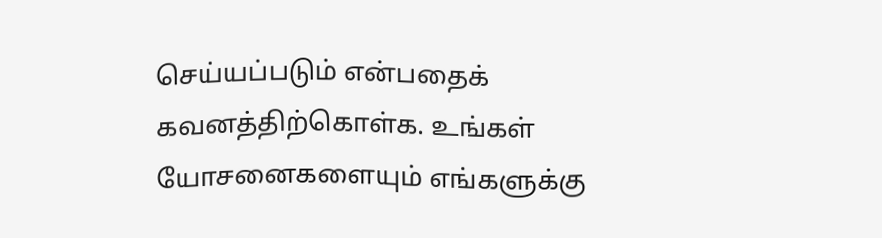செய்யப்படும் என்பதைக் கவனத்திற்கொள்க. உங்கள் யோசனைகளையும் எங்களுக்கு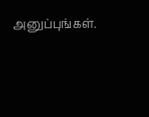அனுப்புங்கள்.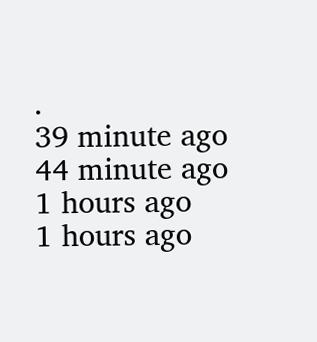.
39 minute ago
44 minute ago
1 hours ago
1 hours ago